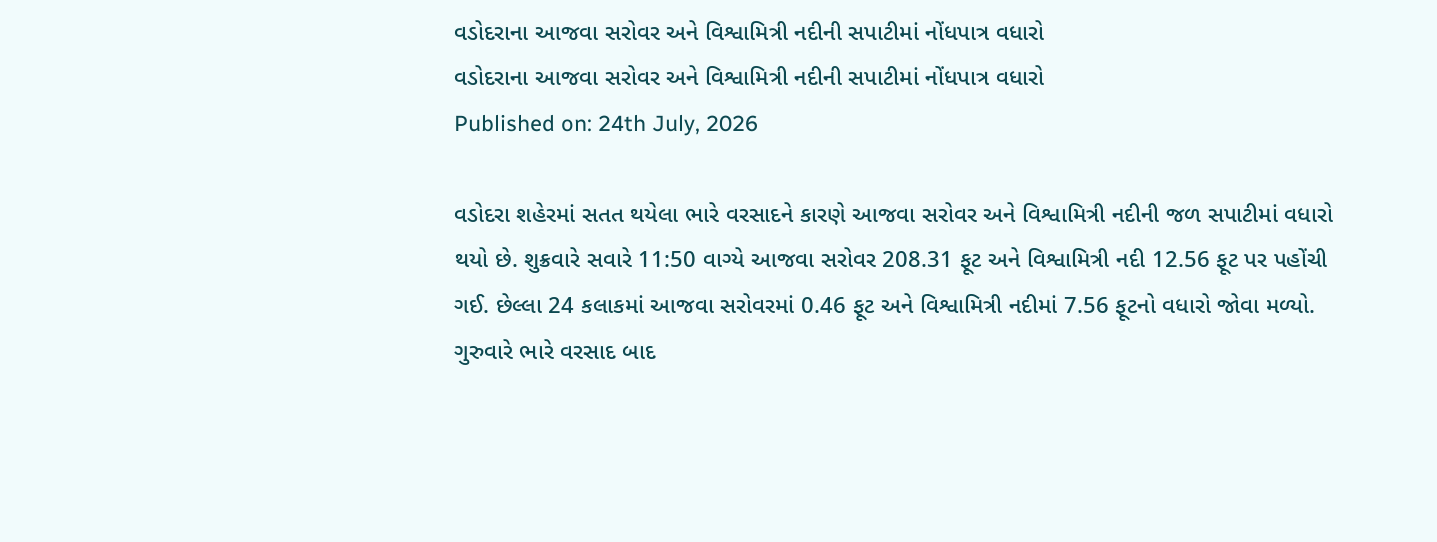વડોદરાના આજવા સરોવર અને વિશ્વામિત્રી નદીની સપાટીમાં નોંધપાત્ર વધારો
વડોદરાના આજવા સરોવર અને વિશ્વામિત્રી નદીની સપાટીમાં નોંધપાત્ર વધારો
Published on: 24th July, 2026

વડોદરા શહેરમાં સતત થયેલા ભારે વરસાદને કારણે આજવા સરોવર અને વિશ્વામિત્રી નદીની જળ સપાટીમાં વધારો થયો છે. શુક્રવારે સવારે 11:50 વાગ્યે આજવા સરોવર 208.31 ફૂટ અને વિશ્વામિત્રી નદી 12.56 ફૂટ પર પહોંચી ગઈ. છેલ્લા 24 કલાકમાં આજવા સરોવરમાં 0.46 ફૂટ અને વિશ્વામિત્રી નદીમાં 7.56 ફૂટનો વધારો જોવા મળ્યો. ગુરુવારે ભારે વરસાદ બાદ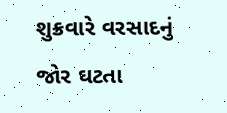શુક્રવારે વરસાદનું જોર ઘટતા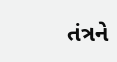તંત્રને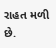રાહત મળી છે.